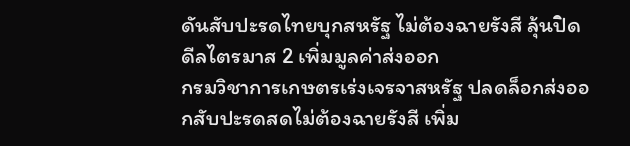ดันสับปะรดไทยบุกสหรัฐ ไม่ต้องฉายรังสี ลุ้นปิดดีลไตรมาส 2 เพิ่มมูลค่าส่งออก
กรมวิชาการเกษตรเร่งเจรจาสหรัฐ ปลดล็อกส่งออกสับปะรดสดไม่ต้องฉายรังสี เพิ่ม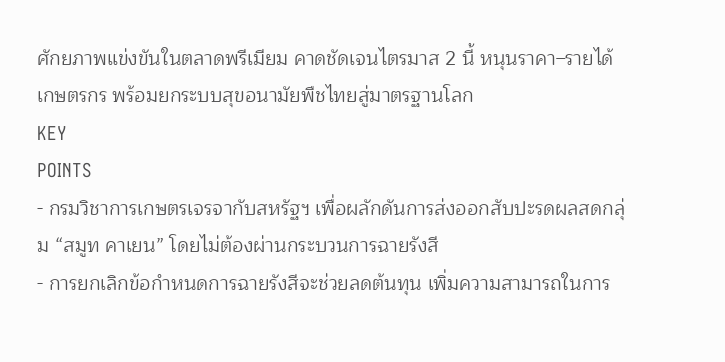ศักยภาพแข่งขันในตลาดพรีเมียม คาดชัดเจนไตรมาส 2 นี้ หนุนราคา–รายได้เกษตรกร พร้อมยกระบบสุขอนามัยพืชไทยสู่มาตรฐานโลก
KEY
POINTS
- กรมวิชาการเกษตรเจรจากับสหรัฐฯ เพื่อผลักดันการส่งออกสับปะรดผลสดกลุ่ม “สมูท คาเยน” โดยไม่ต้องผ่านกระบวนการฉายรังสี
- การยกเลิกข้อกำหนดการฉายรังสีจะช่วยลดต้นทุน เพิ่มความสามารถในการ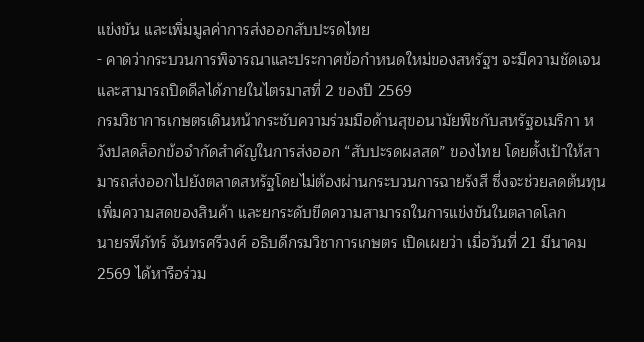แข่งขัน และเพิ่มมูลค่าการส่งออกสับปะรดไทย
- คาดว่ากระบวนการพิจารณาและประกาศข้อกำหนดใหม่ของสหรัฐฯ จะมีความชัดเจนและสามารถปิดดีลได้ภายในไตรมาสที่ 2 ของปี 2569
กรมวิชาการเกษตรเดินหน้ากระชับความร่วมมือด้านสุขอนามัยพืชกับสหรัฐอเมริกา หวังปลดล็อกข้อจำกัดสำคัญในการส่งออก “สับปะรดผลสด” ของไทย โดยตั้งเป้าให้สามารถส่งออกไปยังตลาดสหรัฐโดยไม่ต้องผ่านกระบวนการฉายรังสี ซึ่งจะช่วยลดต้นทุน เพิ่มความสดของสินค้า และยกระดับขีดความสามารถในการแข่งขันในตลาดโลก
นายรพีภัทร์ จันทรศรีวงศ์ อธิบดีกรมวิชาการเกษตร เปิดเผยว่า เมื่อวันที่ 21 มีนาคม 2569 ได้หารือร่วม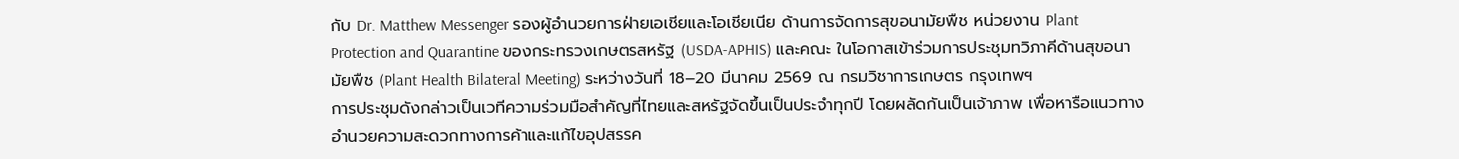กับ Dr. Matthew Messenger รองผู้อำนวยการฝ่ายเอเชียและโอเชียเนีย ด้านการจัดการสุขอนามัยพืช หน่วยงาน Plant Protection and Quarantine ของกระทรวงเกษตรสหรัฐ (USDA-APHIS) และคณะ ในโอกาสเข้าร่วมการประชุมทวิภาคีด้านสุขอนามัยพืช (Plant Health Bilateral Meeting) ระหว่างวันที่ 18–20 มีนาคม 2569 ณ กรมวิชาการเกษตร กรุงเทพฯ
การประชุมดังกล่าวเป็นเวทีความร่วมมือสำคัญที่ไทยและสหรัฐจัดขึ้นเป็นประจำทุกปี โดยผลัดกันเป็นเจ้าภาพ เพื่อหารือแนวทางอำนวยความสะดวกทางการค้าและแก้ไขอุปสรรค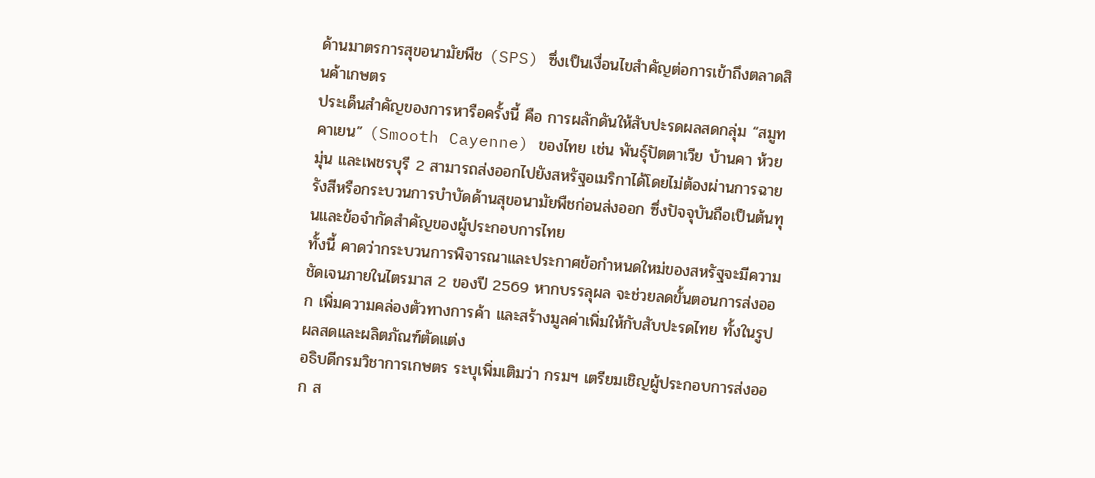ด้านมาตรการสุขอนามัยพืช (SPS) ซึ่งเป็นเงื่อนไขสำคัญต่อการเข้าถึงตลาดสินค้าเกษตร
ประเด็นสำคัญของการหารือครั้งนี้ คือ การผลักดันให้สับปะรดผลสดกลุ่ม “สมูท คาเยน” (Smooth Cayenne) ของไทย เช่น พันธุ์ปัตตาเวีย บ้านคา ห้วยมุ่น และเพชรบุรี 2 สามารถส่งออกไปยังสหรัฐอเมริกาได้โดยไม่ต้องผ่านการฉายรังสีหรือกระบวนการบำบัดด้านสุขอนามัยพืชก่อนส่งออก ซึ่งปัจจุบันถือเป็นต้นทุนและข้อจำกัดสำคัญของผู้ประกอบการไทย
ทั้งนี้ คาดว่ากระบวนการพิจารณาและประกาศข้อกำหนดใหม่ของสหรัฐจะมีความชัดเจนภายในไตรมาส 2 ของปี 2569 หากบรรลุผล จะช่วยลดขั้นตอนการส่งออก เพิ่มความคล่องตัวทางการค้า และสร้างมูลค่าเพิ่มให้กับสับปะรดไทย ทั้งในรูปผลสดและผลิตภัณฑ์ตัดแต่ง
อธิบดีกรมวิชาการเกษตร ระบุเพิ่มเติมว่า กรมฯ เตรียมเชิญผู้ประกอบการส่งออก ส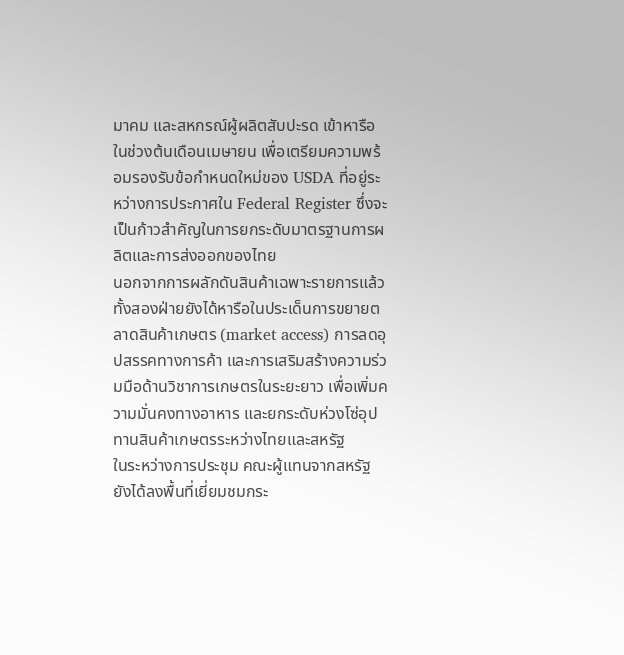มาคม และสหกรณ์ผู้ผลิตสับปะรด เข้าหารือในช่วงต้นเดือนเมษายน เพื่อเตรียมความพร้อมรองรับข้อกำหนดใหม่ของ USDA ที่อยู่ระหว่างการประกาศใน Federal Register ซึ่งจะเป็นก้าวสำคัญในการยกระดับมาตรฐานการผลิตและการส่งออกของไทย
นอกจากการผลักดันสินค้าเฉพาะรายการแล้ว ทั้งสองฝ่ายยังได้หารือในประเด็นการขยายตลาดสินค้าเกษตร (market access) การลดอุปสรรคทางการค้า และการเสริมสร้างความร่วมมือด้านวิชาการเกษตรในระยะยาว เพื่อเพิ่มความมั่นคงทางอาหาร และยกระดับห่วงโซ่อุปทานสินค้าเกษตรระหว่างไทยและสหรัฐ
ในระหว่างการประชุม คณะผู้แทนจากสหรัฐยังได้ลงพื้นที่เยี่ยมชมกระ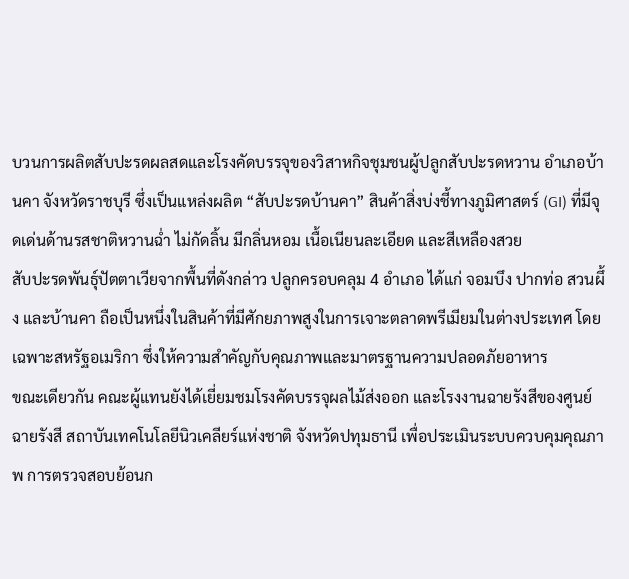บวนการผลิตสับปะรดผลสดและโรงคัดบรรจุของวิสาหกิจชุมชนผู้ปลูกสับปะรดหวาน อำเภอบ้านคา จังหวัดราชบุรี ซึ่งเป็นแหล่งผลิต “สับปะรดบ้านคา” สินค้าสิ่งบ่งชี้ทางภูมิศาสตร์ (GI) ที่มีจุดเด่นด้านรสชาติหวานฉ่ำ ไม่กัดลิ้น มีกลิ่นหอม เนื้อเนียนละเอียด และสีเหลืองสวย
สับปะรดพันธุ์ปัตตาเวียจากพื้นที่ดังกล่าว ปลูกครอบคลุม 4 อำเภอ ได้แก่ จอมบึง ปากท่อ สวนผึ้ง และบ้านคา ถือเป็นหนึ่งในสินค้าที่มีศักยภาพสูงในการเจาะตลาดพรีเมียมในต่างประเทศ โดยเฉพาะสหรัฐอเมริกา ซึ่งให้ความสำคัญกับคุณภาพและมาตรฐานความปลอดภัยอาหาร
ขณะเดียวกัน คณะผู้แทนยังได้เยี่ยมชมโรงคัดบรรจุผลไม้ส่งออก และโรงงานฉายรังสีของศูนย์ฉายรังสี สถาบันเทคโนโลยีนิวเคลียร์แห่งชาติ จังหวัดปทุมธานี เพื่อประเมินระบบควบคุมคุณภาพ การตรวจสอบย้อนก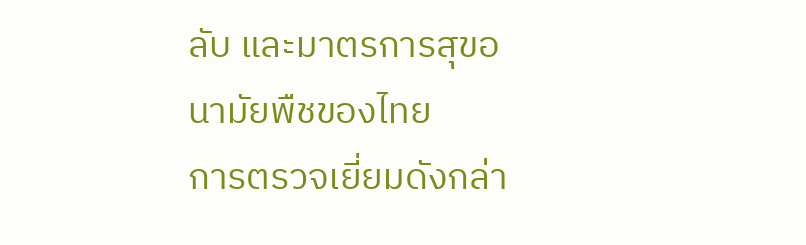ลับ และมาตรการสุขอนามัยพืชของไทย
การตรวจเยี่ยมดังกล่า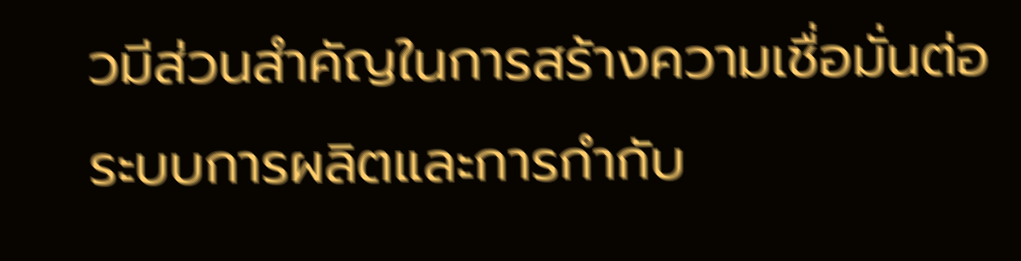วมีส่วนสำคัญในการสร้างความเชื่อมั่นต่อระบบการผลิตและการกำกับ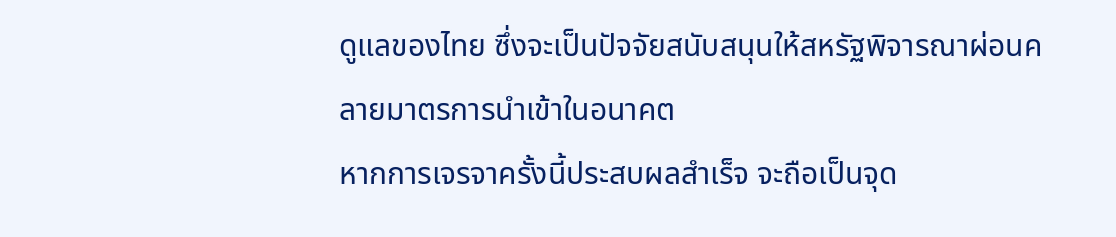ดูแลของไทย ซึ่งจะเป็นปัจจัยสนับสนุนให้สหรัฐพิจารณาผ่อนคลายมาตรการนำเข้าในอนาคต
หากการเจรจาครั้งนี้ประสบผลสำเร็จ จะถือเป็นจุด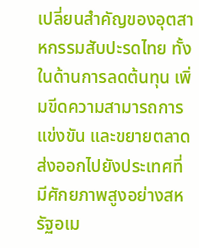เปลี่ยนสำคัญของอุตสาหกรรมสับปะรดไทย ทั้งในด้านการลดต้นทุน เพิ่มขีดความสามารถการแข่งขัน และขยายตลาดส่งออกไปยังประเทศที่มีศักยภาพสูงอย่างสหรัฐอเม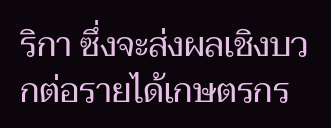ริกา ซึ่งจะส่งผลเชิงบวกต่อรายได้เกษตรกร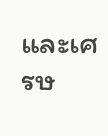และเศรษ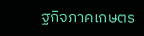ฐกิจภาคเกษตร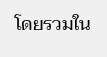โดยรวมใน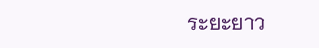ระยะยาว